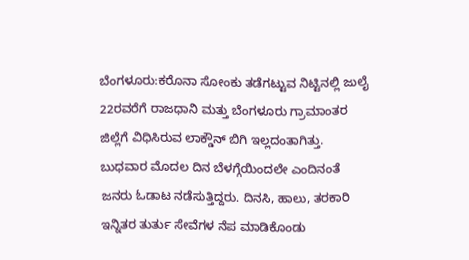ಬೆಂಗಳೂರು:ಕರೊನಾ ಸೋಂಕು ತಡೆಗಟ್ಟುವ ನಿಟ್ಟಿನಲ್ಲಿ ಜುಲೈ 22ರವರೆಗೆ ರಾಜಧಾನಿ ಮತ್ತು ಬೆಂಗಳೂರು ಗ್ರಾಮಾಂತರ ಜಿಲ್ಲೆಗೆ ವಿಧಿಸಿರುವ ಲಾಕ್ಡೌನ್ ಬಿಗಿ ಇಲ್ಲದಂತಾಗಿತ್ತು. ಬುಧವಾರ ಮೊದಲ ದಿನ ಬೆಳಗ್ಗೆಯಿಂದಲೇ ಎಂದಿನಂತೆ ಜನರು ಓಡಾಟ ನಡೆಸುತ್ತಿದ್ದರು. ದಿನಸಿ, ಹಾಲು, ತರಕಾರಿ ಇನ್ನಿತರ ತುರ್ತು ಸೇವೆಗಳ ನೆಪ ಮಾಡಿಕೊಂಡು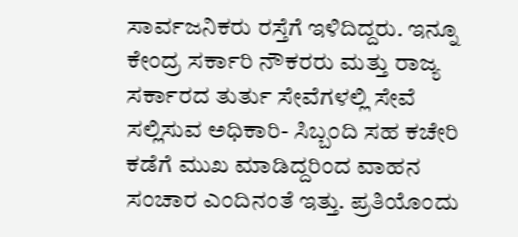ಸಾರ್ವಜನಿಕರು ರಸ್ತೆಗೆ ಇಳಿದಿದ್ದರು. ಇನ್ನೂ ಕೇಂದ್ರ ಸರ್ಕಾರಿ ನೌಕರರು ಮತ್ತು ರಾಜ್ಯ ಸರ್ಕಾರದ ತುರ್ತು ಸೇವೆಗಳಲ್ಲಿ ಸೇವೆ ಸಲ್ಲಿಸುವ ಅಧಿಕಾರಿ- ಸಿಬ್ಬಂದಿ ಸಹ ಕಚೇರಿ ಕಡೆಗೆ ಮುಖ ಮಾಡಿದ್ದರಿಂದ ವಾಹನ ಸಂಚಾರ ಎಂದಿನಂತೆ ಇತ್ತು. ಪ್ರತಿಯೊಂದು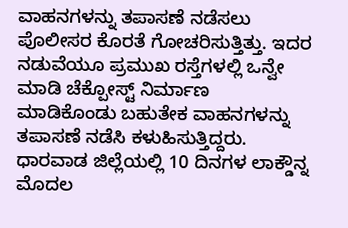ವಾಹನಗಳನ್ನು ತಪಾಸಣೆ ನಡೆಸಲು ಪೊಲೀಸರ ಕೊರತೆ ಗೋಚರಿಸುತ್ತಿತ್ತು. ಇದರ ನಡುವೆಯೂ ಪ್ರಮುಖ ರಸ್ತೆಗಳಲ್ಲಿ ಒನ್ವೇ ಮಾಡಿ ಚೆಕ್ಪೋಸ್ಟ್ ನಿರ್ಮಾಣ ಮಾಡಿಕೊಂಡು ಬಹುತೇಕ ವಾಹನಗಳನ್ನು ತಪಾಸಣೆ ನಡೆಸಿ ಕಳುಹಿಸುತ್ತಿದ್ದರು.
ಧಾರವಾಡ ಜಿಲ್ಲೆಯಲ್ಲಿ 10 ದಿನಗಳ ಲಾಕ್ಡೌನ್ನ ಮೊದಲ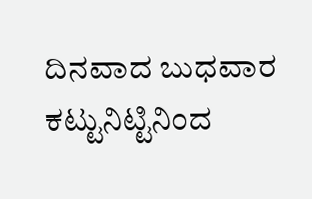ದಿನವಾದ ಬುಧವಾರ ಕಟ್ಟುನಿಟ್ಟಿನಿಂದ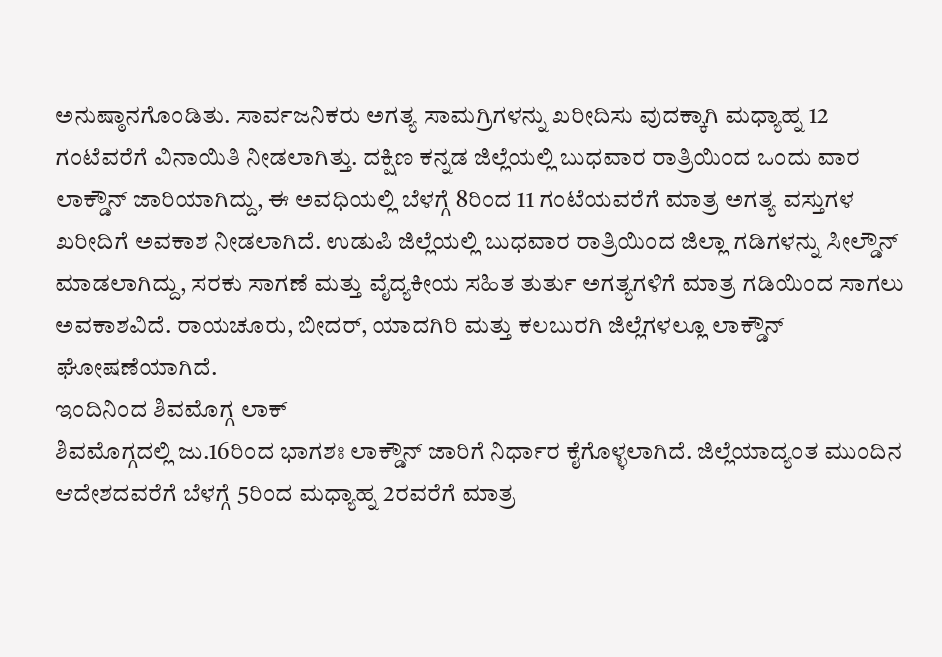ಅನುಷ್ಠಾನಗೊಂಡಿತು. ಸಾರ್ವಜನಿಕರು ಅಗತ್ಯ ಸಾಮಗ್ರಿಗಳನ್ನು ಖರೀದಿಸು ವುದಕ್ಕಾಗಿ ಮಧ್ಯಾಹ್ನ 12 ಗಂಟೆವರೆಗೆ ವಿನಾಯಿತಿ ನೀಡಲಾಗಿತ್ತು. ದಕ್ಷಿಣ ಕನ್ನಡ ಜಿಲ್ಲೆಯಲ್ಲಿ ಬುಧವಾರ ರಾತ್ರಿಯಿಂದ ಒಂದು ವಾರ ಲಾಕ್ಡೌನ್ ಜಾರಿಯಾಗಿದ್ದು, ಈ ಅವಧಿಯಲ್ಲಿ ಬೆಳಗ್ಗೆ 8ರಿಂದ 11 ಗಂಟೆಯವರೆಗೆ ಮಾತ್ರ ಅಗತ್ಯ ವಸ್ತುಗಳ ಖರೀದಿಗೆ ಅವಕಾಶ ನೀಡಲಾಗಿದೆ. ಉಡುಪಿ ಜಿಲ್ಲೆಯಲ್ಲಿ ಬುಧವಾರ ರಾತ್ರಿಯಿಂದ ಜಿಲ್ಲಾ ಗಡಿಗಳನ್ನು ಸೀಲ್ಡೌನ್ ಮಾಡಲಾಗಿದ್ದು, ಸರಕು ಸಾಗಣೆ ಮತ್ತು ವೈದ್ಯಕೀಯ ಸಹಿತ ತುರ್ತು ಅಗತ್ಯಗಳಿಗೆ ಮಾತ್ರ ಗಡಿಯಿಂದ ಸಾಗಲು ಅವಕಾಶವಿದೆ. ರಾಯಚೂರು, ಬೀದರ್, ಯಾದಗಿರಿ ಮತ್ತು ಕಲಬುರಗಿ ಜಿಲ್ಲೆಗಳಲ್ಲೂ ಲಾಕ್ಡೌನ್ ಘೋಷಣೆಯಾಗಿದೆ.
ಇಂದಿನಿಂದ ಶಿವಮೊಗ್ಗ ಲಾಕ್
ಶಿವಮೊಗ್ಗದಲ್ಲಿ ಜು.16ರಿಂದ ಭಾಗಶಃ ಲಾಕ್ಡೌನ್ ಜಾರಿಗೆ ನಿರ್ಧಾರ ಕೈಗೊಳ್ಳಲಾಗಿದೆ. ಜಿಲ್ಲೆಯಾದ್ಯಂತ ಮುಂದಿನ ಆದೇಶದವರೆಗೆ ಬೆಳಗ್ಗೆ 5ರಿಂದ ಮಧ್ಯಾಹ್ನ 2ರವರೆಗೆ ಮಾತ್ರ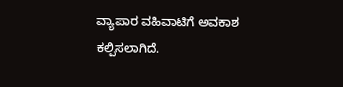ವ್ಯಾಪಾರ ವಹಿವಾಟಿಗೆ ಅವಕಾಶ ಕಲ್ಪಿಸಲಾಗಿದೆ.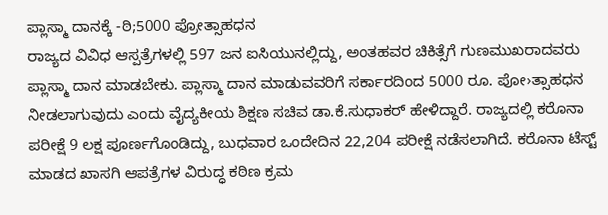ಪ್ಲಾಸ್ಮಾ ದಾನಕ್ಕೆ -ಠಿ;5000 ಪ್ರೋತ್ಸಾಹಧನ
ರಾಜ್ಯದ ವಿವಿಧ ಆಸ್ಪತ್ರೆಗಳಲ್ಲಿ 597 ಜನ ಐಸಿಯುನಲ್ಲಿದ್ದು, ಅಂತಹವರ ಚಿಕಿತ್ಸೆಗೆ ಗುಣಮುಖರಾದವರು ಪ್ಲಾಸ್ಮಾ ದಾನ ಮಾಡಬೇಕು. ಪ್ಲಾಸ್ಮಾ ದಾನ ಮಾಡುವವರಿಗೆ ಸರ್ಕಾರದಿಂದ 5000 ರೂ. ಪೋ›ತ್ಸಾಹಧನ ನೀಡಲಾಗುವುದು ಎಂದು ವೈದ್ಯಕೀಯ ಶಿಕ್ಷಣ ಸಚಿವ ಡಾ.ಕೆ.ಸುಧಾಕರ್ ಹೇಳಿದ್ದಾರೆ. ರಾಜ್ಯದಲ್ಲಿ ಕರೊನಾ ಪರೀಕ್ಷೆ 9 ಲಕ್ಷ ಪೂರ್ಣಗೊಂಡಿದ್ದು, ಬುಧವಾರ ಒಂದೇದಿನ 22,204 ಪರೀಕ್ಷೆ ನಡೆಸಲಾಗಿದೆ. ಕರೊನಾ ಟೆಸ್ಟ್ ಮಾಡದ ಖಾಸಗಿ ಆಪತ್ರೆಗಳ ವಿರುದ್ಧ ಕಠಿಣ ಕ್ರಮ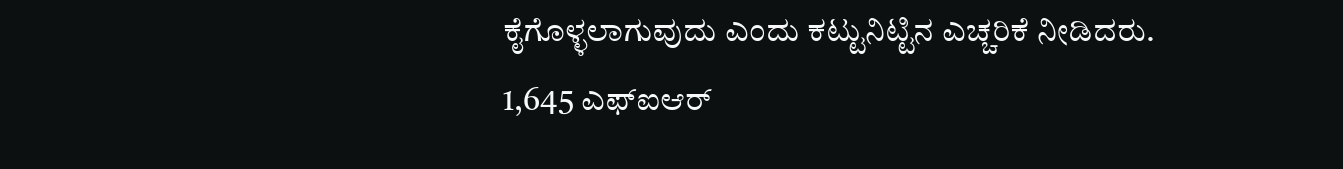ಕೈಗೊಳ್ಳಲಾಗುವುದು ಎಂದು ಕಟ್ಟುನಿಟ್ಟಿನ ಎಚ್ಚರಿಕೆ ನೀಡಿದರು.
1,645 ಎಫ್ಐಆರ್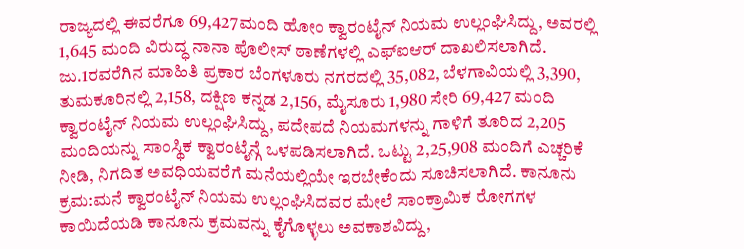ರಾಜ್ಯದಲ್ಲಿ ಈವರೆಗೂ 69,427ಮಂದಿ ಹೋಂ ಕ್ವಾರಂಟೈನ್ ನಿಯಮ ಉಲ್ಲಂಘಿಸಿದ್ದು, ಅವರಲ್ಲಿ 1,645 ಮಂದಿ ವಿರುದ್ಧ ನಾನಾ ಪೊಲೀಸ್ ಠಾಣೆಗಳಲ್ಲಿ ಎಫ್ಐಆರ್ ದಾಖಲಿಸಲಾಗಿದೆ. ಜು.1ರವರೆಗಿನ ಮಾಹಿತಿ ಪ್ರಕಾರ ಬೆಂಗಳೂರು ನಗರದಲ್ಲಿ 35,082, ಬೆಳಗಾವಿಯಲ್ಲಿ 3,390, ತುಮಕೂರಿನಲ್ಲಿ 2,158, ದಕ್ಷಿಣ ಕನ್ನಡ 2,156, ಮೈಸೂರು 1,980 ಸೇರಿ 69,427 ಮಂದಿ ಕ್ವಾರಂಟೈನ್ ನಿಯಮ ಉಲ್ಲಂಘಿಸಿದ್ದು, ಪದೇಪದೆ ನಿಯಮಗಳನ್ನು ಗಾಳಿಗೆ ತೂರಿದ 2,205 ಮಂದಿಯನ್ನು ಸಾಂಸ್ಥಿಕ ಕ್ವಾರಂಟೈನ್ಗೆ ಒಳಪಡಿಸಲಾಗಿದೆ. ಒಟ್ಟು 2,25,908 ಮಂದಿಗೆ ಎಚ್ಚರಿಕೆ ನೀಡಿ, ನಿಗದಿತ ಅವಧಿಯವರೆಗೆ ಮನೆಯಲ್ಲಿಯೇ ಇರಬೇಕೆಂದು ಸೂಚಿಸಲಾಗಿದೆ. ಕಾನೂನು ಕ್ರಮ:ಮನೆ ಕ್ವಾರಂಟೈನ್ ನಿಯಮ ಉಲ್ಲಂಘಿಸಿದವರ ಮೇಲೆ ಸಾಂಕ್ರಾಮಿಕ ರೋಗಗಳ ಕಾಯಿದೆಯಡಿ ಕಾನೂನು ಕ್ರಮವನ್ನು ಕೈಗೊಳ್ಳಲು ಅವಕಾಶವಿದ್ದು,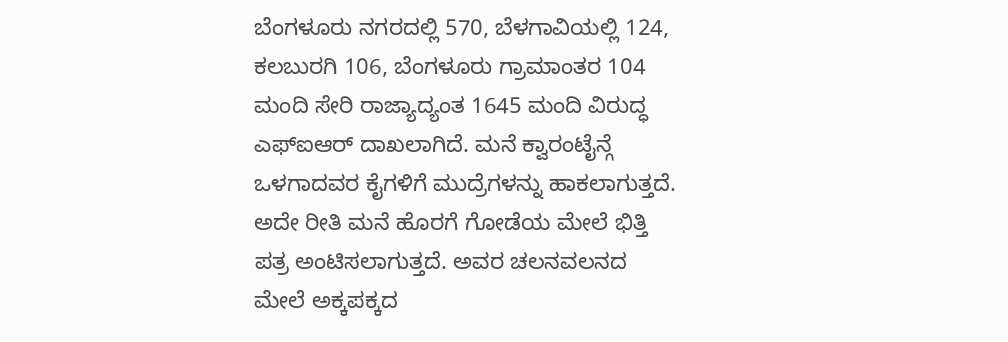ಬೆಂಗಳೂರು ನಗರದಲ್ಲಿ 570, ಬೆಳಗಾವಿಯಲ್ಲಿ 124, ಕಲಬುರಗಿ 106, ಬೆಂಗಳೂರು ಗ್ರಾಮಾಂತರ 104 ಮಂದಿ ಸೇರಿ ರಾಜ್ಯಾದ್ಯಂತ 1645 ಮಂದಿ ವಿರುದ್ಧ ಎಫ್ಐಆರ್ ದಾಖಲಾಗಿದೆ. ಮನೆ ಕ್ವಾರಂಟೈನ್ಗೆ ಒಳಗಾದವರ ಕೈಗಳಿಗೆ ಮುದ್ರೆಗಳನ್ನು ಹಾಕಲಾಗುತ್ತದೆ. ಅದೇ ರೀತಿ ಮನೆ ಹೊರಗೆ ಗೋಡೆಯ ಮೇಲೆ ಭಿತ್ತಿ ಪತ್ರ ಅಂಟಿಸಲಾಗುತ್ತದೆ. ಅವರ ಚಲನವಲನದ ಮೇಲೆ ಅಕ್ಕಪಕ್ಕದ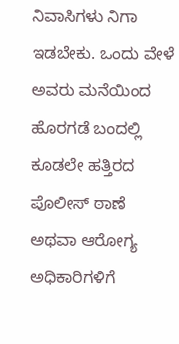ನಿವಾಸಿಗಳು ನಿಗಾ ಇಡಬೇಕು. ಒಂದು ವೇಳೆ ಅವರು ಮನೆಯಿಂದ ಹೊರಗಡೆ ಬಂದಲ್ಲಿ ಕೂಡಲೇ ಹತ್ತಿರದ ಪೊಲೀಸ್ ಠಾಣೆ ಅಥವಾ ಆರೋಗ್ಯ ಅಧಿಕಾರಿಗಳಿಗೆ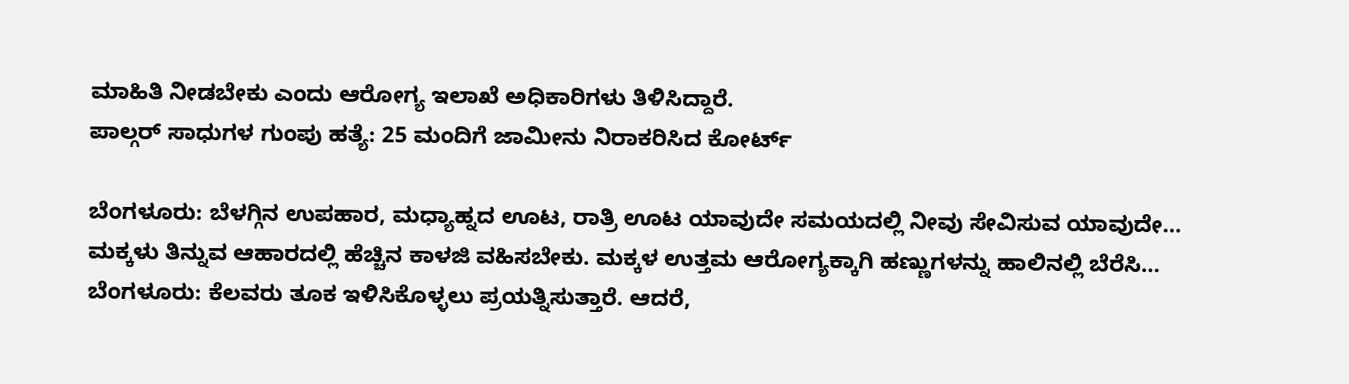ಮಾಹಿತಿ ನೀಡಬೇಕು ಎಂದು ಆರೋಗ್ಯ ಇಲಾಖೆ ಅಧಿಕಾರಿಗಳು ತಿಳಿಸಿದ್ದಾರೆ.
ಪಾಲ್ಗರ್ ಸಾಧುಗಳ ಗುಂಪು ಹತ್ಯೆ: 25 ಮಂದಿಗೆ ಜಾಮೀನು ನಿರಾಕರಿಸಿದ ಕೋರ್ಟ್

ಬೆಂಗಳೂರು: ಬೆಳಗ್ಗಿನ ಉಪಹಾರ, ಮಧ್ಯಾಹ್ನದ ಊಟ, ರಾತ್ರಿ ಊಟ ಯಾವುದೇ ಸಮಯದಲ್ಲಿ ನೀವು ಸೇವಿಸುವ ಯಾವುದೇ…
ಮಕ್ಕಳು ತಿನ್ನುವ ಆಹಾರದಲ್ಲಿ ಹೆಚ್ಚಿನ ಕಾಳಜಿ ವಹಿಸಬೇಕು. ಮಕ್ಕಳ ಉತ್ತಮ ಆರೋಗ್ಯಕ್ಕಾಗಿ ಹಣ್ಣುಗಳನ್ನು ಹಾಲಿನಲ್ಲಿ ಬೆರೆಸಿ…
ಬೆಂಗಳೂರು: ಕೆಲವರು ತೂಕ ಇಳಿಸಿಕೊಳ್ಳಲು ಪ್ರಯತ್ನಿಸುತ್ತಾರೆ. ಆದರೆ,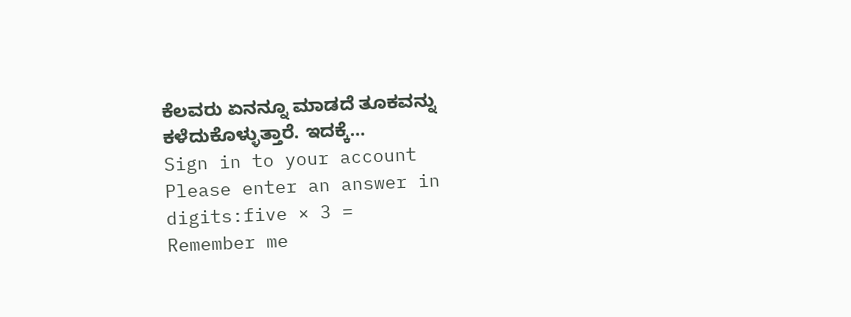ಕೆಲವರು ಏನನ್ನೂ ಮಾಡದೆ ತೂಕವನ್ನು ಕಳೆದುಕೊಳ್ಳುತ್ತಾರೆ. ಇದಕ್ಕೆ…
Sign in to your account
Please enter an answer in digits:five × 3 =
Remember me